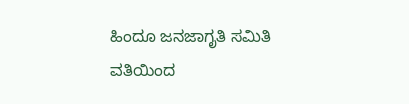ಹಿಂದೂ ಜನಜಾಗೃತಿ ಸಮಿತಿ ವತಿಯಿಂದ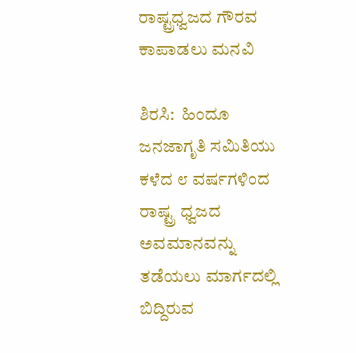ರಾಷ್ಟ್ರಧ್ವಜದ ಗೌರವ ಕಾಪಾಡಲು ಮನವಿ

ಶಿರಸಿ:  ಹಿಂದೂ ಜನಜಾಗೃತಿ ಸಮಿತಿಯು ಕಳೆದ ೮ ವರ್ಷಗಳಿಂದ ರಾಷ್ಟ್ರ ಧ್ವಜದ ಅವಮಾನವನ್ನು ತಡೆಯಲು ಮಾರ್ಗದಲ್ಲಿ ಬಿದ್ದಿರುವ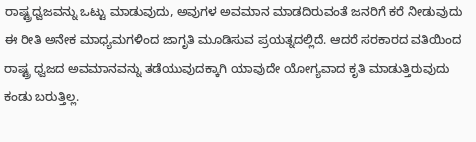ರಾಷ್ಟ್ರಧ್ವಜವನ್ನು ಒಟ್ಟು ಮಾಡುವುದು, ಅವುಗಳ ಅವಮಾನ ಮಾಡದಿರುವಂತೆ ಜನರಿಗೆ ಕರೆ ನೀಡುವುದು ಈ ರೀತಿ ಅನೇಕ ಮಾಧ್ಯಮಗಳಿಂದ ಜಾಗೃತಿ ಮೂಡಿಸುವ ಪ್ರಯತ್ನದಲ್ಲಿದೆ. ಆದರೆ ಸರಕಾರದ ವತಿಯಿಂದ ರಾಷ್ಟ್ರ ಧ್ವಜದ ಅವಮಾನವನ್ನು ತಡೆಯುವುದಕ್ಕಾಗಿ ಯಾವುದೇ ಯೋಗ್ಯವಾದ ಕೃತಿ ಮಾಡುತ್ತಿರುವುದು ಕಂಡು ಬರುತ್ತಿಲ್ಲ.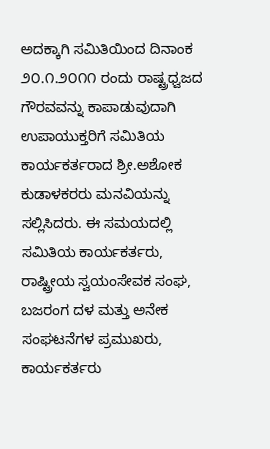ಅದಕ್ಕಾಗಿ ಸಮಿತಿಯಿಂದ ದಿನಾಂಕ ೨೦.೧.೨೦೧೧ ರಂದು ರಾಷ್ಟ್ರಧ್ವಜದ ಗೌರವವನ್ನು ಕಾಪಾಡುವುದಾಗಿ ಉಪಾಯುಕ್ತರಿಗೆ ಸಮಿತಿಯ ಕಾರ್ಯಕರ್ತರಾದ ಶ್ರೀ.ಅಶೋಕ ಕುಡಾಳಕರರು ಮನವಿಯನ್ನು ಸಲ್ಲಿಸಿದರು. ಈ ಸಮಯದಲ್ಲಿ ಸಮಿತಿಯ ಕಾರ್ಯಕರ್ತರು, ರಾಷ್ಟ್ರೀಯ ಸ್ವಯಂಸೇವಕ ಸಂಘ, ಬಜರಂಗ ದಳ ಮತ್ತು ಅನೇಕ ಸಂಘಟನೆಗಳ ಪ್ರಮುಖರು, ಕಾರ್ಯಕರ್ತರು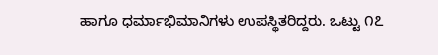ಹಾಗೂ ಧರ್ಮಾಭಿಮಾನಿಗಳು ಉಪಸ್ಥಿತರಿದ್ದರು. ಒಟ್ಟು ೧೭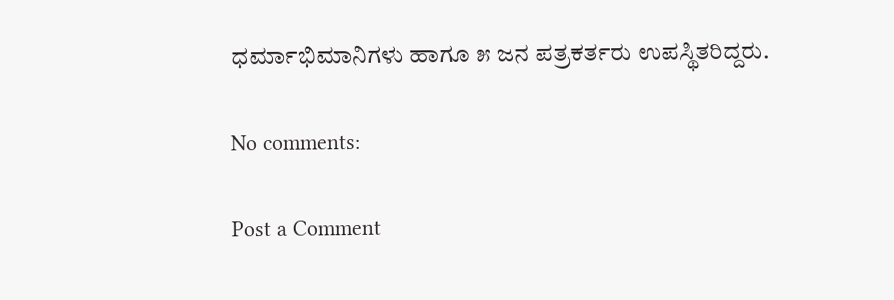ಧರ್ಮಾಭಿಮಾನಿಗಳು ಹಾಗೂ ೫ ಜನ ಪತ್ರಕರ್ತರು ಉಪಸ್ಥಿತರಿದ್ದರು.

No comments:

Post a Comment